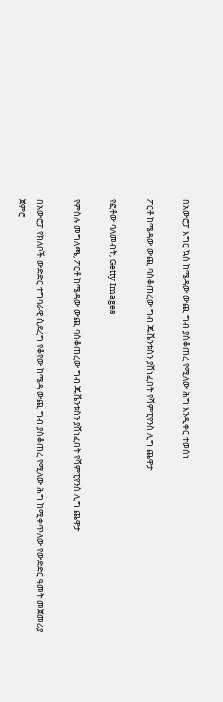በአውሮፓ እግር ኳስ ከሜዳው ውጪ ግብ ያስቆጠረ የሚለው ሕግ እንዲቀር ተወሰነ

ፖርቶ ከሜዳው ውጪ ባስቆጠረው ግብ ጁቬንቱስን ያሸነፈበት የሻምፒየንስ ሊግ ጨዋታ

የፎቶው ባለመብት, Getty Images

የምስሉ መግለጫ, ፖርቶ ከሜዳው ውጪ ባስቆጠረው ግብ ጁቬንቱስን ያሸነፈበት የሻምፒየንስ ሊግ ጨዋታ

በአውሮፓ የክለቦች ውድድር ተግባራዊ ሲደረግ የቆየው ከሜዳ ውጪ ግብ ያስቆጠረ የሚለው ሕግ ከሚቀጥለው የውድድር ዓመት መጀመሪያ ጀምሮ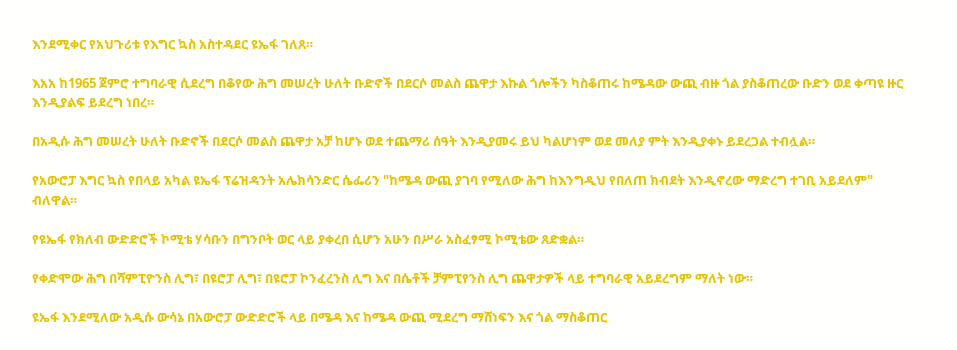እንደሚቀር የአህጉሪቱ የእግር ኳስ አስተዳደር ዩኤፋ ገለጸ።

እአአ ከ1965 ጀምሮ ተግባራዊ ሲደረግ በቆየው ሕግ መሠረት ሁለት ቡድኖች በደርሶ መልስ ጨዋታ እኩል ጎሎችን ካስቆጠሩ ከሜዳው ውጪ ብዙ ጎል ያስቆጠረው ቡድን ወደ ቀጣዩ ዙር እንዲያልፍ ይደረግ ነበረ።

በአዲሱ ሕግ መሠረት ሁለት ቡድኖች በደርሶ መልስ ጨዋታ አቻ ከሆኑ ወደ ተጨማሪ ሰዓት እንዲያመሩ ይህ ካልሆነም ወደ መለያ ምት እንዲያቀኑ ይደረጋል ተብሏል።

የአውሮፓ እግር ኳስ የበላይ አካል ዩኤፋ ፕሬዝዳንት አሌክሳንድር ሴፌሪን "ከሜዳ ውጪ ያገባ የሚለው ሕግ ከእንግዲህ የበለጠ ክብደት እንዲኖረው ማድረግ ተገቢ አይደለም" ብለዋል።

የዩኤፋ የክለብ ውድድሮች ኮሚቴ ሃሳቡን በግንቦት ወር ላይ ያቀረበ ሲሆን አሁን በሥራ አስፈፃሚ ኮሚቴው ጸድቋል።

የቀድሞው ሕግ በሻምፒዮንስ ሊግ፣ በዩሮፓ ሊግ፣ በዩሮፓ ኮንፈረንስ ሊግ እና በሴቶች ቻምፒየንስ ሊግ ጨዋታዎች ላይ ተግባራዊ አይደረግም ማለት ነው።

ዩኤፋ እንደሚለው አዲሱ ውሳኔ በአውሮፓ ውድድሮች ላይ በሜዳ እና ከሜዳ ውጪ ሚደረግ ማሸነፍን እና ጎል ማስቆጠር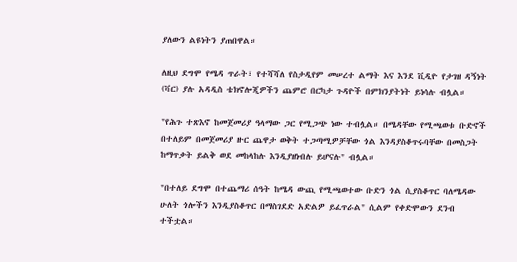ያለውን ልዩነትን ያጠበዋል።

ለዚህ ደግሞ የሜዳ ጥራት፣ የተሻሻለ የስታዲየም መሠረተ ልማት እና እንደ ቪዲዮ የታገዘ ዳኝነት (ቫር) ያሉ አዳዲስ ቴክኖሎጂዎችን ጨምሮ በርካታ ጉዳዮች በምክንያትነት ይነሳሉ ብሏል።

"የሕጉ ተጽእኖ ከመጀመሪያ ዓላማው ጋር የሚጋጭ ነው ተብሏል። በሜዳቸው የሚጫወቱ ቡድኖች በተለይም በመጀመሪያ ዙር ጨዋታ ወቅት ተጋጣሚዎቻቸው ጎል እንዳያስቆጥሩባቸው በመስጋት ከማጥቃት ይልቅ ወደ መከላከሉ እንዲያዘነብሉ ይሆናሉ" ብሏል።

"በተለይ ደግሞ በተጨማሪ ሰዓት ከሜዳ ውጪ የሚጫወተው ቡድን ጎል ሲያስቆጥር ባለሜዳው ሁለት ጎሎችን እንዲያስቆጥር በማስገደድ አድልዎ ይፈጥራል" ሲልም የቀድሞውን ደንብ ተችቷል።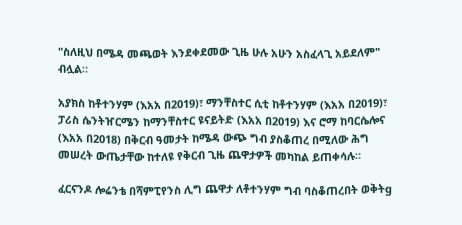"ስለዚህ በሜዳ መጫወት እንደቀደመው ጊዜ ሁሉ አሁን አስፈላጊ አይደለም" ብሏል።

አያክስ ከቶተንሃም (እአአ በ2019)፣ ማንቸስተር ሲቲ ከቶተንሃም (እአአ በ2019)፣ ፓሪስ ሴንትዠርሜን ከማንቸስተር ዩናይትድ (እአአ በ2019) እና ሮማ ከባርሴሎና (እአአ በ2018) በቅርብ ዓመታት ከሜዳ ውጭ ግብ ያስቆጠረ በሚለው ሕግ መሠረት ውጤታቸው ከተለዩ የቅርብ ጊዜ ጨዋታዎች መካከል ይጠቀሳሉ።

ፈርናንዶ ሎሬንቴ በሻምፒየንስ ሊግ ጨዋታ ለቶተንሃም ግብ ባስቆጠረበት ወቅትg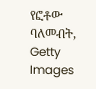የፎቶው ባለመብት, Getty Images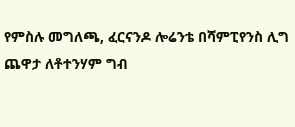የምስሉ መግለጫ, ፈርናንዶ ሎሬንቴ በሻምፒየንስ ሊግ ጨዋታ ለቶተንሃም ግብ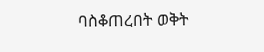ባስቆጠረበት ወቅት